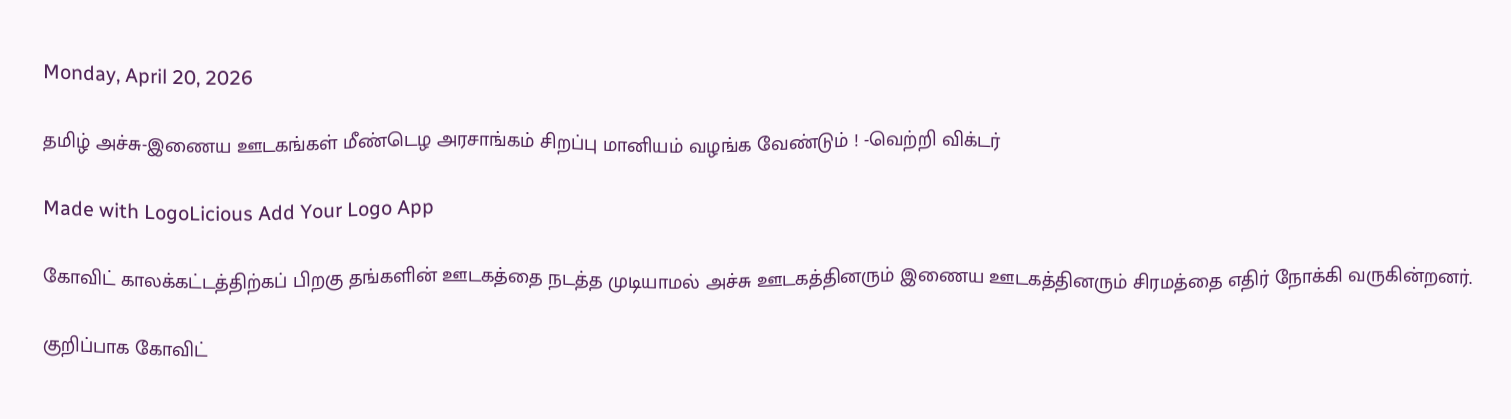Monday, April 20, 2026

தமிழ் அச்சு-இணைய ஊடகங்கள் மீண்டெழ அரசாங்கம் சிறப்பு மானியம் வழங்க வேண்டும் ! -வெற்றி விக்டர்

Made with LogoLicious Add Your Logo App

கோவிட் காலக்கட்டத்திற்கப் பிறகு தங்களின் ஊடகத்தை நடத்த முடியாமல் அச்சு ஊடகத்தினரும் இணைய ஊடகத்தினரும் சிரமத்தை எதிர் நோக்கி வருகின்றனர்.

குறிப்பாக கோவிட்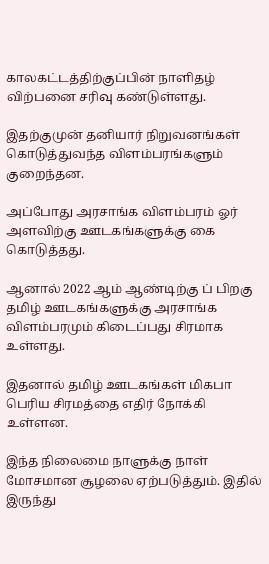காலகட்டத்திற்குப்பின் நாளிதழ் விற்பனை சரிவு கண்டுள்ளது.

இதற்குமுன் தனியார் நிறுவனங்கள் கொடுத்துவந்த விளம்பரங்களும் குறைந்தன.

அப்போது அரசாங்க விளம்பரம் ஓர் அளவிற்கு ஊடகங்களுக்கு கை கொடுத்தது.

ஆனால் 2022 ஆம் ஆண்டிற்கு ப் பிறகு தமிழ் ஊடகங்களுக்கு அரசாங்க விளம்பரமும் கிடைப்பது சிரமாக உள்ளது.

இதனால் தமிழ் ஊடகங்கள் மிகபா பெரிய சிரமத்தை எதிர் நோக்கி உள்ளன.

இந்த நிலைமை நாளுக்கு நாள் மோசமான சூழலை ஏற்படுத்தும். இதில் இருந்து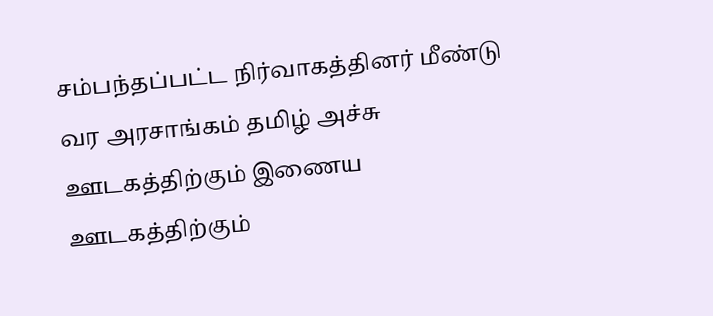சம்பந்தப்பட்ட நிர்வாகத்தினர் மீண்டு வர அரசாங்கம் தமிழ் அச்சு ஊடகத்திற்கும் இணைய ஊடகத்திற்கும்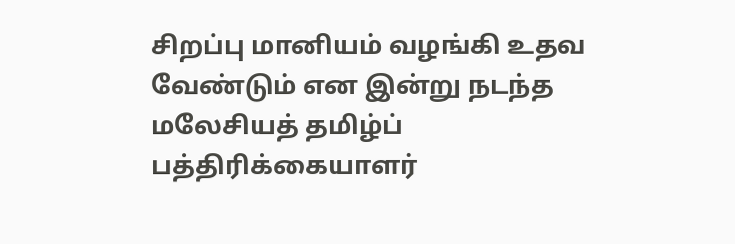சிறப்பு மானியம் வழங்கி உதவ வேண்டும் என இன்று நடந்த மலேசியத் தமிழ்ப் பத்திரிக்கையாளர்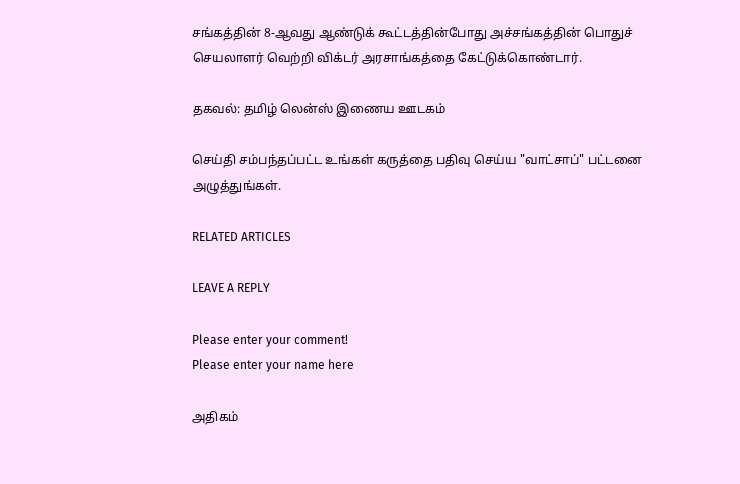சங்கத்தின் 8-ஆவது ஆண்டுக் கூட்டத்தின்போது அச்சங்கத்தின் பொதுச் செயலாளர் வெற்றி விக்டர் அரசாங்கத்தை கேட்டுக்கொண்டார்.

தகவல்: தமிழ் லென்ஸ் இணைய ஊடகம்

செய்தி சம்பந்தப்பட்ட உங்கள் கருத்தை பதிவு செய்ய "வாட்சாப்" பட்டனை அழுத்துங்கள்.

RELATED ARTICLES

LEAVE A REPLY

Please enter your comment!
Please enter your name here

அதிகம்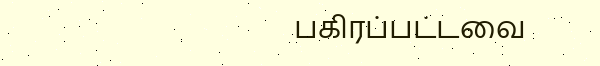பகிரப்பட்டவை